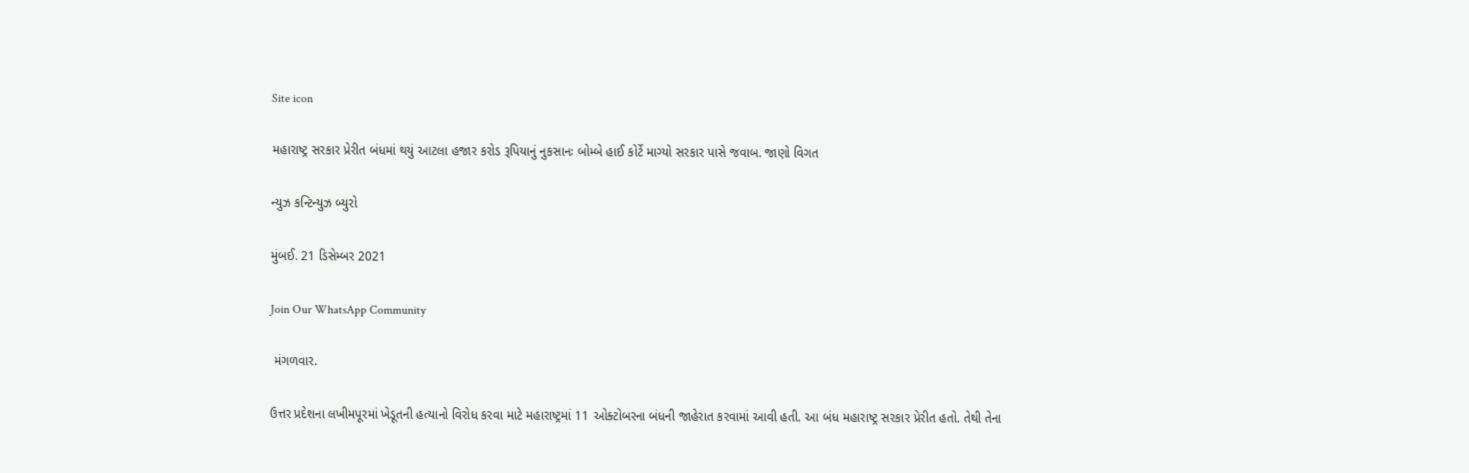Site icon

મહારાષ્ટ્ર સરકાર પ્રેરીત બંધમાં થયું આટલા હજાર કરોડ રૂપિયાનું નુકસાનઃ બોમ્બે હાઈ કોર્ટે માગ્યો સરકાર પાસે જવાબ. જાણો વિગત

ન્યુઝ કન્ટિન્યુઝ બ્યુરો

મુંબઈ. 21 ડિસેમ્બર 2021

Join Our WhatsApp Community

 મંગળવાર.

ઉત્તર પ્રદેશના લખીમપૂરમાં ખેડૂતની હત્યાનો વિરોધ કરવા માટે મહારાષ્ટ્રમાં 11 ઓક્ટોબરના બંધની જાહેરાત કરવામાં આવી હતી. આ બંધ મહારાષ્ટ્ર સરકાર પ્રેરીત હતો. તેથી તેના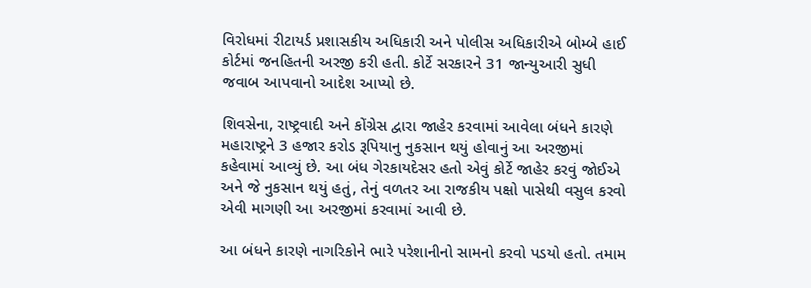વિરોધમાં રીટાયર્ડ પ્રશાસકીય અધિકારી અને પોલીસ અધિકારીએ બોમ્બે હાઈ કોર્ટમાં જનહિતની અરજી કરી હતી. કોર્ટે સરકારને 31 જાન્યુઆરી સુધી જવાબ આપવાનો આદેશ આપ્યો છે.

શિવસેના, રાષ્ટ્રવાદી અને કોંગ્રેસ દ્વારા જાહેર કરવામાં આવેલા બંધને કારણે મહારાષ્ટ્રને 3 હજાર કરોડ રૂપિયાનુ નુકસાન થયું હોવાનું આ અરજીમાં કહેવામાં આવ્યું છે. આ બંધ ગેરકાયદેસર હતો એવું કોર્ટે જાહેર કરવું જોઈએ અને જે નુકસાન થયું હતું, તેનું વળતર આ રાજકીય પક્ષો પાસેથી વસુલ કરવો એવી માગણી આ અરજીમાં કરવામાં આવી છે.

આ બંધને કારણે નાગરિકોને ભારે પરેશાનીનો સામનો કરવો પડયો હતો. તમામ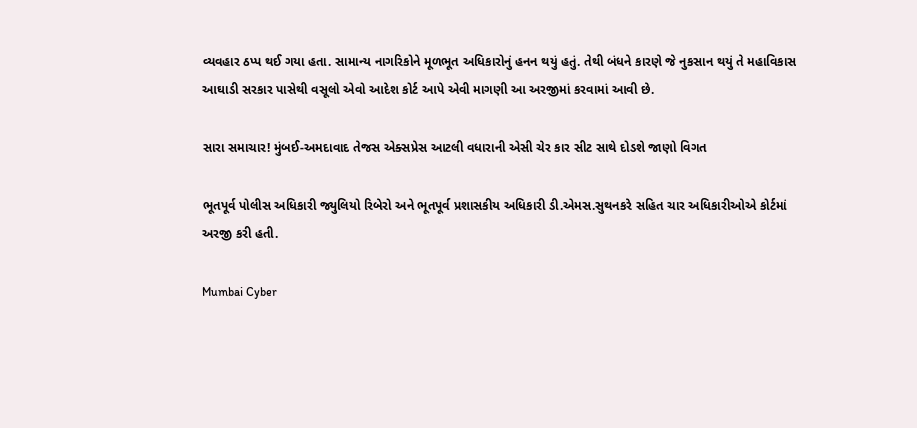વ્યવહાર ઠપ્પ થઈ ગયા હતા. સામાન્ય નાગરિકોને મૂળભૂત અધિકારોનું હનન થયું હતું. તેથી બંધને કારણે જે નુકસાન થયું તે મહાવિકાસ આઘાડી સરકાર પાસેથી વસૂલો એવો આદેશ કોર્ટ આપે એવી માગણી આ અરજીમાં કરવામાં આવી છે.

સારા સમાચાર! મુંબઈ-અમદાવાદ તેજસ એક્સપ્રેસ આટલી વધારાની એસી ચેર કાર સીટ સાથે દોડશે જાણો વિગત

ભૂતપૂર્વ પોલીસ અધિકારી જ્યુલિયો રિબેરો અને ભૂતપૂર્વ પ્રશાસકીય અધિકારી ડી.એમસ.સુથનકરે સહિત ચાર અધિકારીઓએ કોર્ટમાં અરજી કરી હતી.

Mumbai Cyber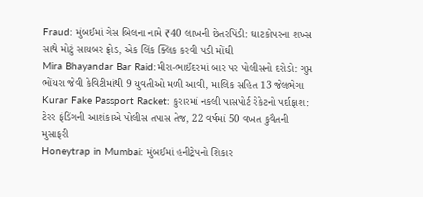Fraud: મુંબઈમાં ગેસ બિલના નામે ₹40 લાખની છેતરપિંડી: ઘાટકોપરના શખ્સ સાથે મોટું સાયબર ફ્રોડ, એક લિંક ક્લિક કરવી પડી મોંઘી
Mira Bhayandar Bar Raid:મીરા-ભાઈંદરમાં બાર પર પોલીસનો દરોડો: ગુપ્ત ભોંયરા જેવી કેવિટીમાંથી 9 યુવતીઓ મળી આવી, માલિક સહિત 13 જેલભેગા
Kurar Fake Passport Racket: કુરારમાં નકલી પાસપોર્ટ રેકેટનો પર્દાફાશ: ટેરર ફંડિંગની આશંકાએ પોલીસ તપાસ તેજ, 22 વર્ષમાં 50 વખત કુવૈતની મુસાફરી
Honeytrap in Mumbai: મુંબઈમાં હનીટ્રેપનો શિકાર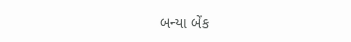બન્યા બેંક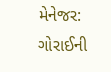મેનેજર: ગોરાઈની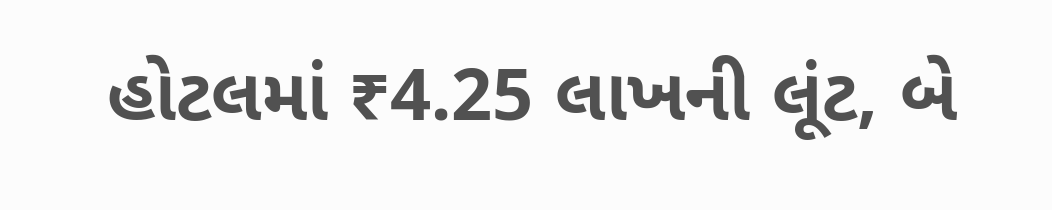હોટલમાં ₹4.25 લાખની લૂંટ, બે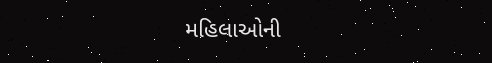મહિલાઓની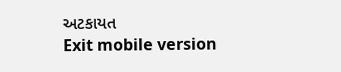અટકાયત
Exit mobile version